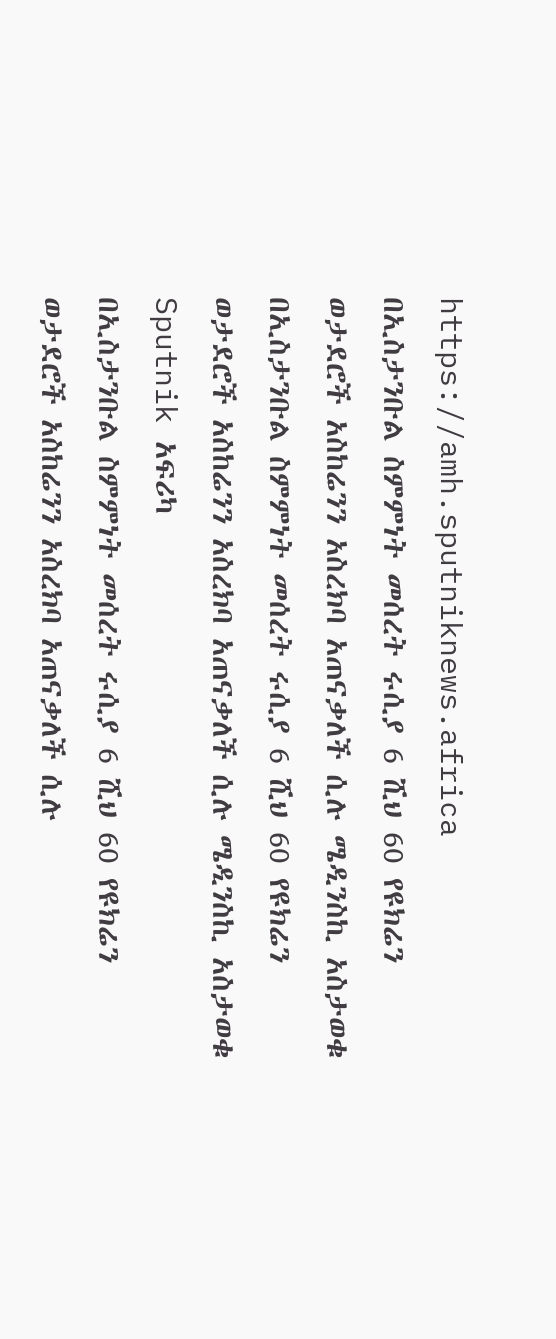https://amh.sputniknews.africa
በኢስታንቡል ስምምነት መሰረት ሩሲያ 6 ሺህ 60 የዩክሬን ወታደሮች አስከሬንን አስረክባ አጠናቃለች ሲሉ ሜዲንስኪ አስታወቁ
በኢስታንቡል ስምምነት መሰረት ሩሲያ 6 ሺህ 60 የዩክሬን ወታደሮች አስከሬንን አስረክባ አጠናቃለች ሲሉ ሜዲንስኪ አስታወቁ
Sputnik አፍሪካ
በኢስታንቡል ስምምነት መሰረት ሩሲያ 6 ሺህ 60 የዩክሬን ወታደሮች አስከሬንን አስረክባ አጠናቃለች ሲሉ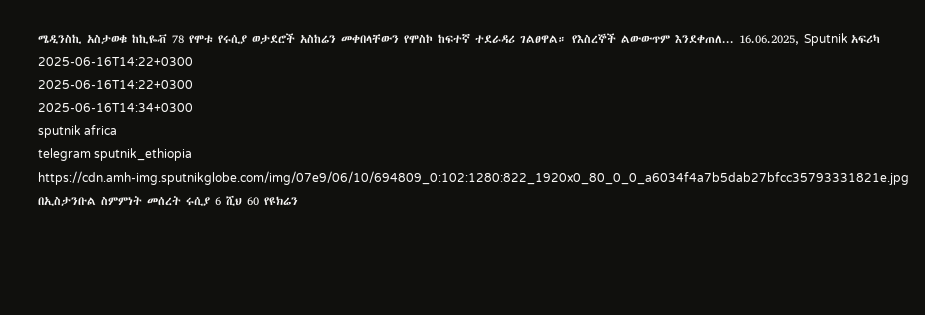ሜዲንስኪ አስታወቁ ከኪዬቭ 78 የሞቱ የሩሲያ ወታደሮች አስከሬን መቀበላቸውን የሞስኮ ከፍተኛ ተደራዳሪ ገልፀዋል። የእስረኞች ልውውጥም እንደቀጠለ... 16.06.2025, Sputnik አፍሪካ
2025-06-16T14:22+0300
2025-06-16T14:22+0300
2025-06-16T14:34+0300
sputnik africa
telegram sputnik_ethiopia
https://cdn.amh-img.sputnikglobe.com/img/07e9/06/10/694809_0:102:1280:822_1920x0_80_0_0_a6034f4a7b5dab27bfcc35793331821e.jpg
በኢስታንቡል ስምምነት መሰረት ሩሲያ 6 ሺህ 60 የዩክሬን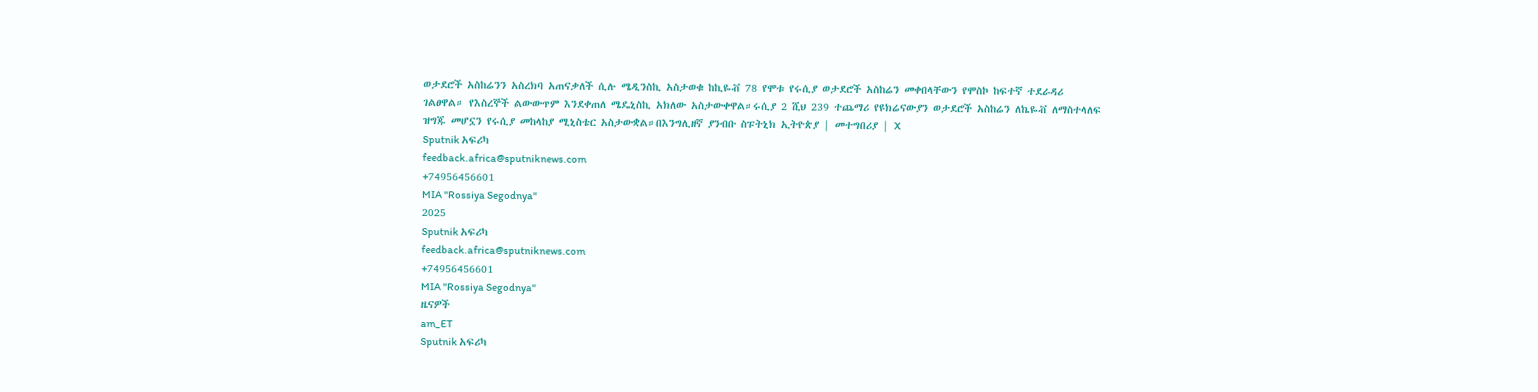ወታደሮች አስከሬንን አስረክባ አጠናቃለች ሲሉ ሜዲንስኪ አስታወቁ ከኪዬቭ 78 የሞቱ የሩሲያ ወታደሮች አስከሬን መቀበላቸውን የሞስኮ ከፍተኛ ተደራዳሪ ገልፀዋል። የእስረኞች ልውውጥም እንደቀጠለ ሜዴኒስኪ አክለው አስታውቀዋል።ሩሲያ 2 ሺህ 239 ተጨማሪ የዩክሬናውያን ወታደሮች አስከሬን ለኬዬቭ ለማስተላለፍ ዝግጁ መሆኗን የሩሲያ መከላከያ ሚኒስቴር አስታውቋል።በእንግሊዘኛ ያንብቡ ስፑትኒክ ኢትዮጵያ | መተግበሪያ | X
Sputnik አፍሪካ
feedback.africa@sputniknews.com
+74956456601
MIA "Rossiya Segodnya"
2025
Sputnik አፍሪካ
feedback.africa@sputniknews.com
+74956456601
MIA "Rossiya Segodnya"
ዜናዎች
am_ET
Sputnik አፍሪካ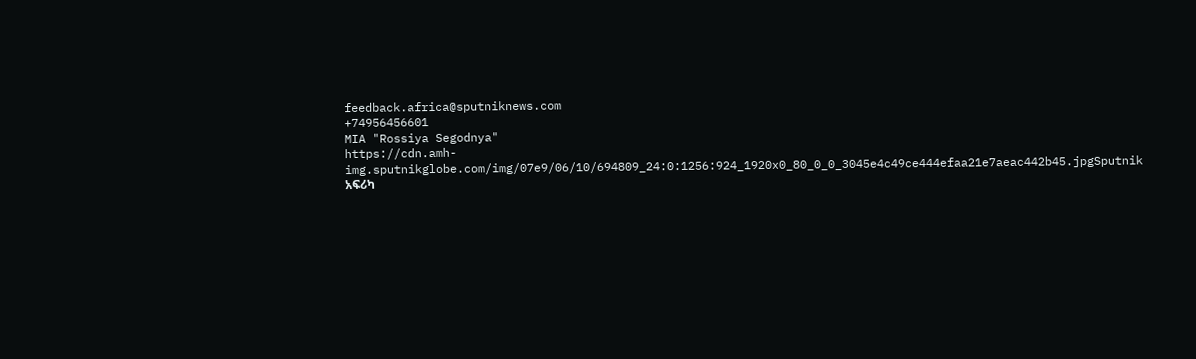feedback.africa@sputniknews.com
+74956456601
MIA "Rossiya Segodnya"
https://cdn.amh-img.sputnikglobe.com/img/07e9/06/10/694809_24:0:1256:924_1920x0_80_0_0_3045e4c49ce444efaa21e7aeac442b45.jpgSputnik አፍሪካ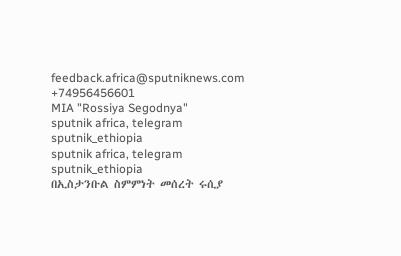feedback.africa@sputniknews.com
+74956456601
MIA "Rossiya Segodnya"
sputnik africa, telegram sputnik_ethiopia
sputnik africa, telegram sputnik_ethiopia
በኢስታንቡል ስምምነት መሰረት ሩሲያ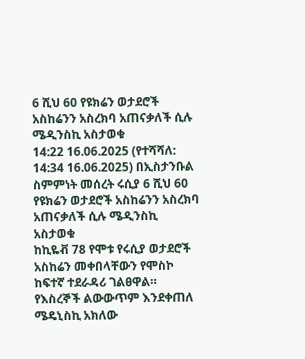6 ሺህ 60 የዩክሬን ወታደሮች አስከሬንን አስረክባ አጠናቃለች ሲሉ ሜዲንስኪ አስታወቁ
14:22 16.06.2025 (የተሻሻለ: 14:34 16.06.2025) በኢስታንቡል ስምምነት መሰረት ሩሲያ 6 ሺህ 60 የዩክሬን ወታደሮች አስከሬንን አስረክባ አጠናቃለች ሲሉ ሜዲንስኪ አስታወቁ
ከኪዬቭ 78 የሞቱ የሩሲያ ወታደሮች አስከሬን መቀበላቸውን የሞስኮ ከፍተኛ ተደራዳሪ ገልፀዋል።
የእስረኞች ልውውጥም እንደቀጠለ ሜዴኒስኪ አክለው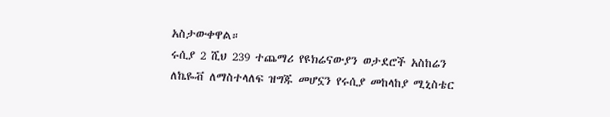አስታውቀዋል።
ሩሲያ 2 ሺህ 239 ተጨማሪ የዩክሬናውያን ወታደሮች አስከሬን ለኬዬቭ ለማስተላለፍ ዝግጁ መሆኗን የሩሲያ መከላከያ ሚኒስቴር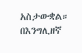አስታውቋል።
በእንግሊዘኛ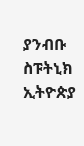ያንብቡ
ስፑትኒክ ኢትዮጵያ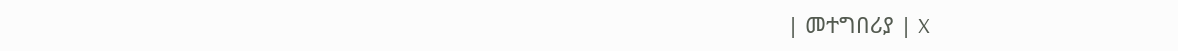| መተግበሪያ | X